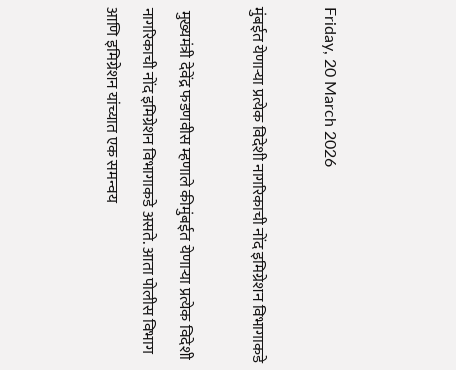Friday, 20 March 2026

मुंबईत येणाऱ्या प्रत्येक विदेशी नागरिकाची नोंद इमिग्रेशन विभागाकडे

 मुख्यमंत्री देवेंद्र फडणवीस म्हणाले कीमुंबईत येणाऱ्या प्रत्येक विदेशी नागरिकाची नोंद इमिग्रेशन विभागाकडे असते. आता पोलीस विभाग आणि इमिग्रेशन यांच्यात एक समन्वय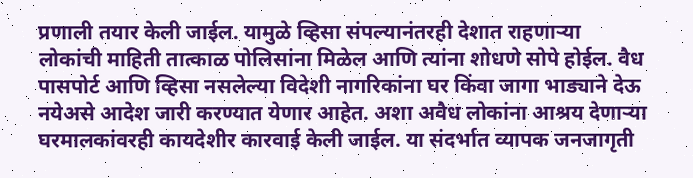प्रणाली तयार केली जाईल. यामुळे व्हिसा संपल्यानंतरही देशात राहणाऱ्या  लोकांची माहिती तात्काळ पोलिसांना मिळेल आणि त्यांना शोधणे सोपे होईल. वैध पासपोर्ट आणि व्हिसा नसलेल्या विदेशी नागरिकांना घर किंवा जागा भाड्याने देऊ नयेअसे आदेश जारी करण्यात येणार आहेत. अशा अवैध लोकांना आश्रय देणाऱ्या घरमालकांवरही कायदेशीर कारवाई केली जाईल. या संदर्भात व्यापक जनजागृती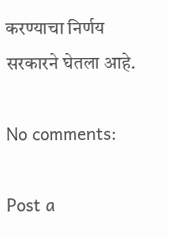करण्याचा निर्णय सरकारने घेतला आहे.

No comments:

Post a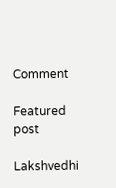Comment

Featured post

Lakshvedhi